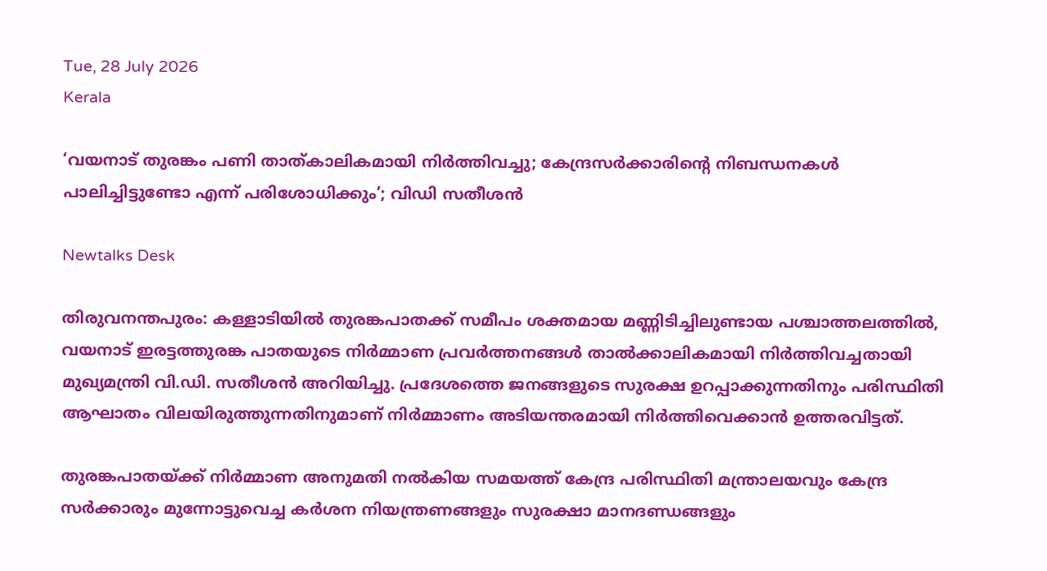Tue, 28 July 2026
Kerala

‘വയനാട് തുരങ്കം പണി താത്കാലികമായി നിർത്തിവച്ചു; കേന്ദ്രസർക്കാരിന്റെ നിബന്ധനകൾ പാലിച്ചിട്ടുണ്ടോ എന്ന് പരിശോധിക്കും’; വിഡി സതീശൻ

Newtalks Desk

തിരുവനന്തപുരം: കള്ളാടിയിൽ തുരങ്കപാതക്ക് സമീപം ശക്തമായ മണ്ണിടിച്ചിലുണ്ടായ പശ്ചാത്തലത്തിൽ, വയനാട് ഇരട്ടത്തുരങ്ക പാതയുടെ നിർമ്മാണ പ്രവർത്തനങ്ങൾ താൽക്കാലികമായി നിർത്തിവച്ചതായി മുഖ്യമന്ത്രി വി.ഡി. സതീശൻ അറിയിച്ചു. പ്രദേശത്തെ ജനങ്ങളുടെ സുരക്ഷ ഉറപ്പാക്കുന്നതിനും പരിസ്ഥിതി ആഘാതം വിലയിരുത്തുന്നതിനുമാണ് നിർമ്മാണം അടിയന്തരമായി നിർത്തിവെക്കാൻ ഉത്തരവിട്ടത്.

തുരങ്കപാതയ്ക്ക് നിർമ്മാണ അനുമതി നൽകിയ സമയത്ത് കേന്ദ്ര പരിസ്ഥിതി മന്ത്രാലയവും കേന്ദ്ര സർക്കാരും മുന്നോട്ടുവെച്ച കർശന നിയന്ത്രണങ്ങളും സുരക്ഷാ മാനദണ്ഡങ്ങളും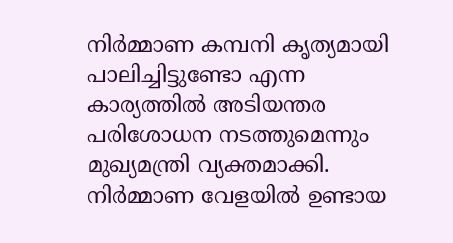നിർമ്മാണ കമ്പനി കൃത്യമായി പാലിച്ചിട്ടുണ്ടോ എന്ന കാര്യത്തിൽ അടിയന്തര പരിശോധന നടത്തുമെന്നും മുഖ്യമന്ത്രി വ്യക്തമാക്കി. നിർമ്മാണ വേളയിൽ ഉണ്ടായ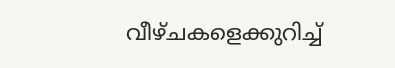വീഴ്ചകളെക്കുറിച്ച്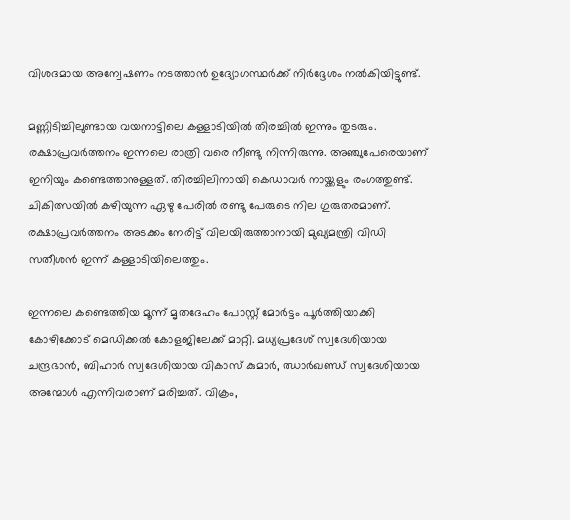വിശദമായ അന്വേഷണം നടത്താൻ ഉദ്യോഗസ്ഥർക്ക് നിർദ്ദേശം നൽകിയിട്ടുണ്ട്.

മണ്ണിടിച്ചിലുണ്ടായ വയനാട്ടിലെ കള്ളാടിയില്‍ തിരച്ചില്‍ ഇന്നും തുടരും. രക്ഷാപ്രവര്‍ത്തനം ഇന്നലെ രാത്രി വരെ നീണ്ടു നിന്നിരുന്നു. അഞ്ചുപേരെയാണ് ഇനിയും കണ്ടെത്താനുള്ളത്. തിരച്ചിലിനായി കെഡാവര്‍ നായ്ക്കളും രംഗത്തുണ്ട്. ചികിത്സയില്‍ കഴിയുന്ന ഏഴു പേരില്‍ രണ്ടു പേരുടെ നില ഗുരുതരമാണ്. രക്ഷാപ്രവര്‍ത്തനം അടക്കം നേരിട്ട് വിലയിരുത്താനായി മുഖ്യമന്ത്രി വിഡി സതീശന്‍ ഇന്ന് കള്ളാടിയിലെത്തും.

ഇന്നലെ കണ്ടെത്തിയ മൂന്ന് മൃതദേഹം പോസ്റ്റ് മോര്‍ട്ടം പൂര്‍ത്തിയാക്കി കോഴിക്കോട് മെഡിക്കല്‍ കോളജിലേക്ക് മാറ്റി. മധ്യപ്രദേശ് സ്വദേശിയായ ചന്ദ്രഭാന്‍, ബിഹാര്‍ സ്വദേശിയായ വികാസ് കുമാര്‍, ഝാര്‍ഖണ്ഡ് സ്വദേശിയായ അന്മോള്‍ എന്നിവരാണ് മരിച്ചത്. വിക്രം,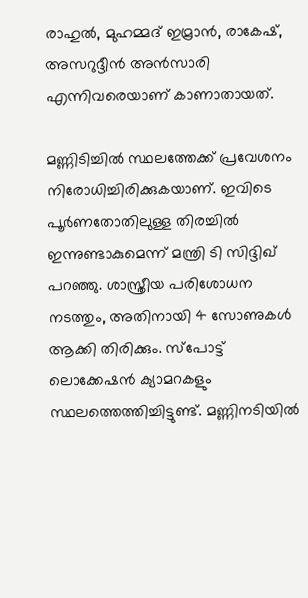രാഹുല്‍, മുഹമ്മദ് ഇമ്രാന്‍, രാകേഷ്, അസറുദ്ദീന്‍ അന്‍സാരി എന്നിവരെയാണ് കാണാതായത്.

മണ്ണിടിച്ചില്‍ സ്ഥലത്തേക്ക് പ്രവേശനം നിരോധിച്ചിരിക്കുകയാണ്. ഇവിടെ പൂര്‍ണതോതിലുള്ള തിരച്ചില്‍ ഇന്നുണ്ടാകുമെന്ന് മന്ത്രി ടി സിദ്ദിഖ് പറഞ്ഞു. ശാസ്ത്രീയ പരിശോധന നടത്തും, അതിനായി 4 സോണുകള്‍ ആക്കി തിരിക്കും. സ്‌പോട്ട് ലൊക്കേഷന്‍ ക്യാമറകളും സ്ഥലത്തെത്തിച്ചിട്ടുണ്ട്. മണ്ണിനടിയില്‍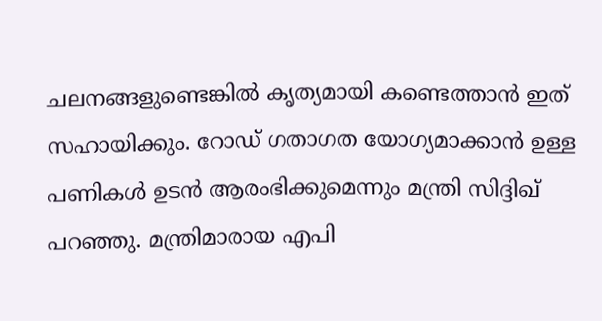ചലനങ്ങളുണ്ടെങ്കില്‍ കൃത്യമായി കണ്ടെത്താന്‍ ഇത് സഹായിക്കും. റോഡ് ഗതാഗത യോഗ്യമാക്കാന്‍ ഉള്ള പണികള്‍ ഉടന്‍ ആരംഭിക്കുമെന്നും മന്ത്രി സിദ്ദിഖ് പറഞ്ഞു. മന്ത്രിമാരായ എപി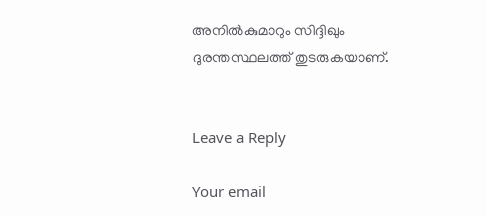അനില്‍കുമാറും സിദ്ദിഖും ദുരന്തസ്ഥലത്ത് തുടരുകയാണ്.


Leave a Reply

Your email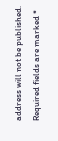address will not be published. Required fields are marked *